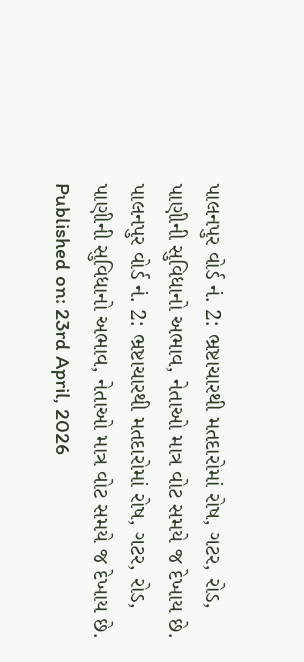પાલનપુર વોર્ડ નં. 2: ભ્રષ્ટાચારથી મતદારોમાં રોષ, ગટર, રોડ, પાણીની સુવિધાનો અભાવ, નેતાઓ માત્ર વોટ સમયે જ દેખાય છે.
પાલનપુર વોર્ડ નં. 2: ભ્રષ્ટાચારથી મતદારોમાં રોષ, ગટર, રોડ, પાણીની સુવિધાનો અભાવ, નેતાઓ માત્ર વોટ સમયે જ દેખાય છે.
Published on: 23rd April, 2026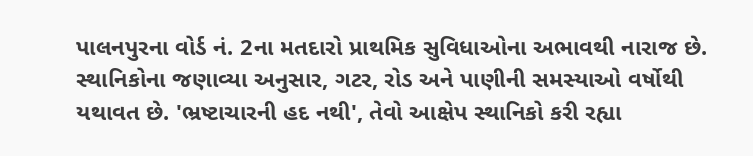પાલનપુરના વોર્ડ નં. 2ના મતદારો પ્રાથમિક સુવિધાઓના અભાવથી નારાજ છે. સ્થાનિકોના જણાવ્યા અનુસાર, ગટર, રોડ અને પાણીની સમસ્યાઓ વર્ષોથી યથાવત છે. 'ભ્રષ્ટાચારની હદ નથી', તેવો આક્ષેપ સ્થાનિકો કરી રહ્યા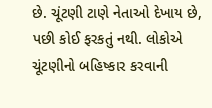છે. ચૂંટણી ટાણે નેતાઓ દેખાય છે, પછી કોઈ ફરકતું નથી. લોકોએ ચૂંટણીનો બહિષ્કાર કરવાની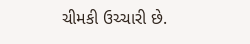ચીમકી ઉચ્ચારી છે.